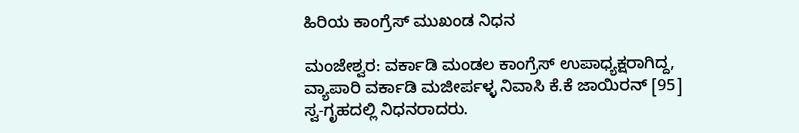ಹಿರಿಯ ಕಾಂಗ್ರೆಸ್ ಮುಖಂಡ ನಿಧನ

ಮಂಜೇಶ್ವರ: ವರ್ಕಾಡಿ ಮಂಡಲ ಕಾಂಗ್ರೆಸ್ ಉಪಾಧ್ಯಕ್ಷರಾಗಿದ್ದ, ವ್ಯಾಪಾರಿ ವರ್ಕಾಡಿ ಮಜೀರ್ಪಳ್ಳ ನಿವಾಸಿ ಕೆ.ಕೆ ಜಾಯಿರನ್ [95] ಸ್ವ-ಗೃಹದಲ್ಲಿ ನಿಧನರಾದರು.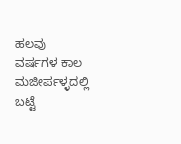ಹಲವು ವರ್ಷಗಳ ಕಾಲ ಮಜೀರ್ಪಳ್ಳದಲ್ಲಿ ಬಟ್ಟೆ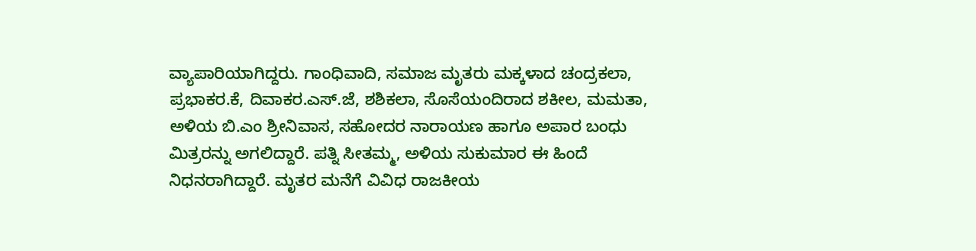ವ್ಯಾಪಾರಿಯಾಗಿದ್ದರು. ಗಾಂಧಿವಾದಿ, ಸಮಾಜ ಮೃತರು ಮಕ್ಕಳಾದ ಚಂದ್ರಕಲಾ, ಪ್ರಭಾಕರ.ಕೆ, ದಿವಾಕರ.ಎಸ್.ಜೆ, ಶಶಿಕಲಾ, ಸೊಸೆಯಂದಿರಾದ ಶಕೀಲ, ಮಮತಾ, ಅಳಿಯ ಬಿ.ಎಂ ಶ್ರೀನಿವಾಸ, ಸಹೋದರ ನಾರಾಯಣ ಹಾಗೂ ಅಪಾರ ಬಂಧು ಮಿತ್ರರನ್ನು ಅಗಲಿದ್ದಾರೆ. ಪತ್ನಿ ಸೀತಮ್ಮ, ಅಳಿಯ ಸುಕುಮಾರ ಈ ಹಿಂದೆ ನಿಧನರಾಗಿದ್ದಾರೆ. ಮೃತರ ಮನೆಗೆ ವಿವಿಧ ರಾಜಕೀಯ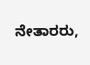ನೇತಾರರು,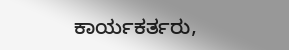ಕಾರ್ಯಕರ್ತರು,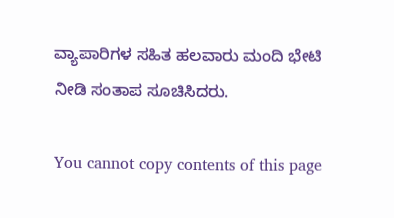ವ್ಯಾಪಾರಿಗಳ ಸಹಿತ ಹಲವಾರು ಮಂದಿ ಭೇಟಿ ನೀಡಿ ಸಂತಾಪ ಸೂಚಿಸಿದರು.

You cannot copy contents of this page